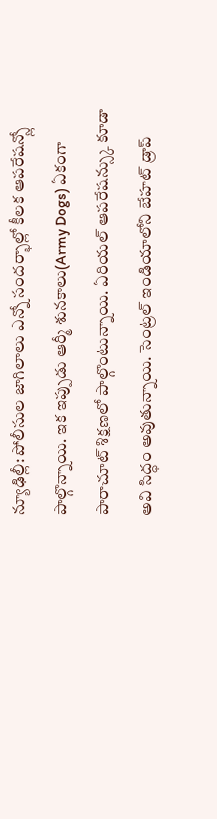న్యూఢిల్లీ: పోలీసుల జాగిలాలు ఎన్నో సందర్భాల్లో కీలక ఆపరేషన్స్లో పాల్గొన్నాయి. ఇక ఇప్పుడు ఆర్మీ శునకాలు(Army Dogs) ఏకంగా పారాచూట్ శిక్షణలో పాల్గొంటున్నాయి. ఏరియల్ ఆపరేషన్స్కు కూడా అవి సిద్ధం అవుతున్నాయి. సెంట్రల్ ఇండియాలోని బేహట్ డ్రాప్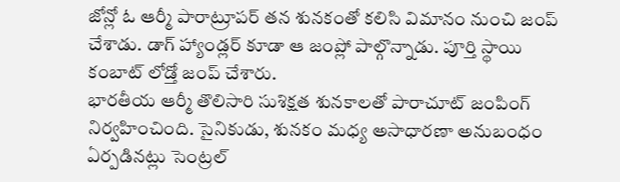జోన్లో ఓ ఆర్మీ పారాట్రూపర్ తన శునకంతో కలిసి విమానం నుంచి జంప్ చేశాడు. డాగ్ హ్యాండ్లర్ కూడా ఆ జంప్లో పాల్గొన్నాడు. పూర్తి స్థాయి కంబాట్ లోడ్తో జంప్ చేశారు.
భారతీయ ఆర్మీ తొలిసారి సుశిక్షత శునకాలతో పారాచూట్ జంపింగ్ నిర్వహించింది. సైనికుడు, శునకం మధ్య అసాధారణా అనుబంధం ఏర్పడినట్లు సెంట్రల్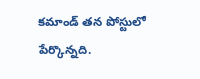కమాండ్ తన పోస్టులో పేర్కొన్నది.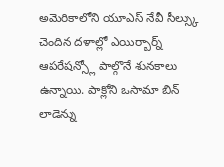అమెరికాలోని యూఎస్ నేవీ సీల్స్కు చెందిన దళాల్లో ఎయిర్బార్న్ ఆపరేషన్స్లో పాల్గొనే శునకాలు ఉన్నాయి. పాక్లోని ఒసామా బిన్ లాడెన్ను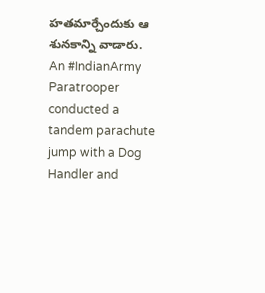హతమార్చేందుకు ఆ శునకాన్ని వాడారు.
An #IndianArmy Paratrooper conducted a tandem parachute jump with a Dog Handler and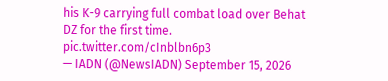his K-9 carrying full combat load over Behat DZ for the first time. pic.twitter.com/cInblbn6p3
— IADN (@NewsIADN) September 15, 2026